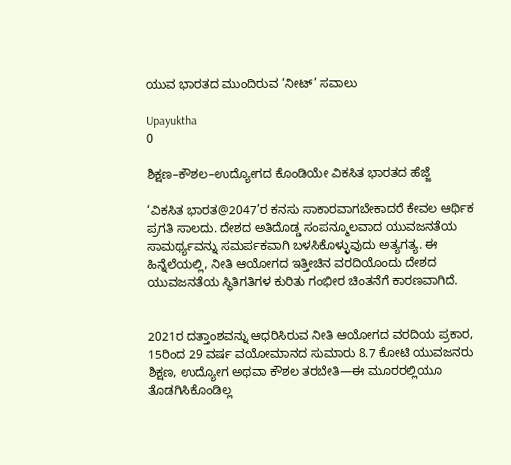ಯುವ ಭಾರತದ ಮುಂದಿರುವ ‘ನೀಟ್’ ಸವಾಲು

Upayuktha
0

ಶಿಕ್ಷಣ–ಕೌಶಲ–ಉದ್ಯೋಗದ ಕೊಂಡಿಯೇ ವಿಕಸಿತ ಭಾರತದ ಹೆಜ್ಜೆ

‘ವಿಕಸಿತ ಭಾರತ@2047’ರ ಕನಸು ಸಾಕಾರವಾಗಬೇಕಾದರೆ ಕೇವಲ ಆರ್ಥಿಕ ಪ್ರಗತಿ ಸಾಲದು. ದೇಶದ ಅತಿದೊಡ್ಡ ಸಂಪನ್ಮೂಲವಾದ ಯುವಜನತೆಯ ಸಾಮರ್ಥ್ಯವನ್ನು ಸಮರ್ಪಕವಾಗಿ ಬಳಸಿಕೊಳ್ಳುವುದು ಅತ್ಯಗತ್ಯ. ಈ ಹಿನ್ನೆಲೆಯಲ್ಲಿ, ನೀತಿ ಆಯೋಗದ ಇತ್ತೀಚಿನ ವರದಿಯೊಂದು ದೇಶದ ಯುವಜನತೆಯ ಸ್ಥಿತಿಗತಿಗಳ ಕುರಿತು ಗಂಭೀರ ಚಿಂತನೆಗೆ ಕಾರಣವಾಗಿದೆ.


2021ರ ದತ್ತಾಂಶವನ್ನು ಆಧರಿಸಿರುವ ನೀತಿ ಆಯೋಗದ ವರದಿಯ ಪ್ರಕಾರ, 15ರಿಂದ 29 ವರ್ಷ ವಯೋಮಾನದ ಸುಮಾರು 8.7 ಕೋಟಿ ಯುವಜನರು ಶಿಕ್ಷಣ, ಉದ್ಯೋಗ ಅಥವಾ ಕೌಶಲ ತರಬೇತಿ—ಈ ಮೂರರಲ್ಲಿಯೂ ತೊಡಗಿಸಿಕೊಂಡಿಲ್ಲ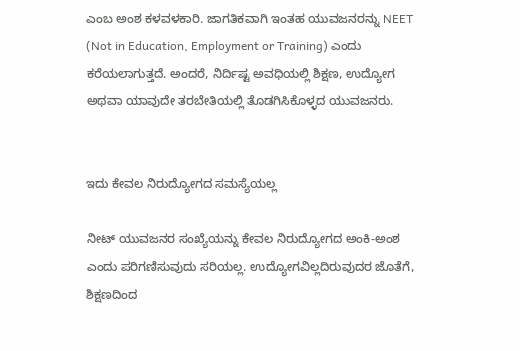ಎಂಬ ಅಂಶ ಕಳವಳಕಾರಿ. ಜಾಗತಿಕವಾಗಿ ಇಂತಹ ಯುವಜನರನ್ನು NEET (Not in Education, Employment or Training) ಎಂದು ಕರೆಯಲಾಗುತ್ತದೆ. ಅಂದರೆ, ನಿರ್ದಿಷ್ಟ ಅವಧಿಯಲ್ಲಿ ಶಿಕ್ಷಣ, ಉದ್ಯೋಗ ಅಥವಾ ಯಾವುದೇ ತರಬೇತಿಯಲ್ಲಿ ತೊಡಗಿಸಿಕೊಳ್ಳದ ಯುವಜನರು.


ಇದು ಕೇವಲ ನಿರುದ್ಯೋಗದ ಸಮಸ್ಯೆಯಲ್ಲ

ನೀಟ್ ಯುವಜನರ ಸಂಖ್ಯೆಯನ್ನು ಕೇವಲ ನಿರುದ್ಯೋಗದ ಅಂಕಿ-ಅಂಶ ಎಂದು ಪರಿಗಣಿಸುವುದು ಸರಿಯಲ್ಲ. ಉದ್ಯೋಗವಿಲ್ಲದಿರುವುದರ ಜೊತೆಗೆ, ಶಿಕ್ಷಣದಿಂದ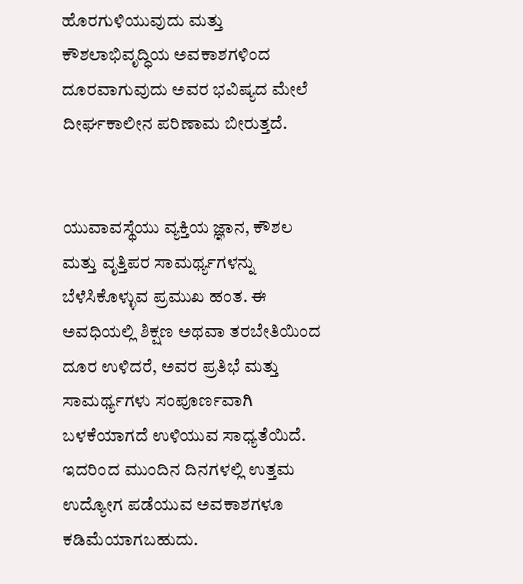ಹೊರಗುಳಿಯುವುದು ಮತ್ತು ಕೌಶಲಾಭಿವೃದ್ಧಿಯ ಅವಕಾಶಗಳಿಂದ ದೂರವಾಗುವುದು ಅವರ ಭವಿಷ್ಯದ ಮೇಲೆ ದೀರ್ಘಕಾಲೀನ ಪರಿಣಾಮ ಬೀರುತ್ತದೆ.


ಯುವಾವಸ್ಥೆಯು ವ್ಯಕ್ತಿಯ ಜ್ಞಾನ, ಕೌಶಲ ಮತ್ತು ವೃತ್ತಿಪರ ಸಾಮರ್ಥ್ಯಗಳನ್ನು ಬೆಳೆಸಿಕೊಳ್ಳುವ ಪ್ರಮುಖ ಹಂತ. ಈ ಅವಧಿಯಲ್ಲಿ ಶಿಕ್ಷಣ ಅಥವಾ ತರಬೇತಿಯಿಂದ ದೂರ ಉಳಿದರೆ, ಅವರ ಪ್ರತಿಭೆ ಮತ್ತು ಸಾಮರ್ಥ್ಯಗಳು ಸಂಪೂರ್ಣವಾಗಿ ಬಳಕೆಯಾಗದೆ ಉಳಿಯುವ ಸಾಧ್ಯತೆಯಿದೆ. ಇದರಿಂದ ಮುಂದಿನ ದಿನಗಳಲ್ಲಿ ಉತ್ತಮ ಉದ್ಯೋಗ ಪಡೆಯುವ ಅವಕಾಶಗಳೂ ಕಡಿಮೆಯಾಗಬಹುದು.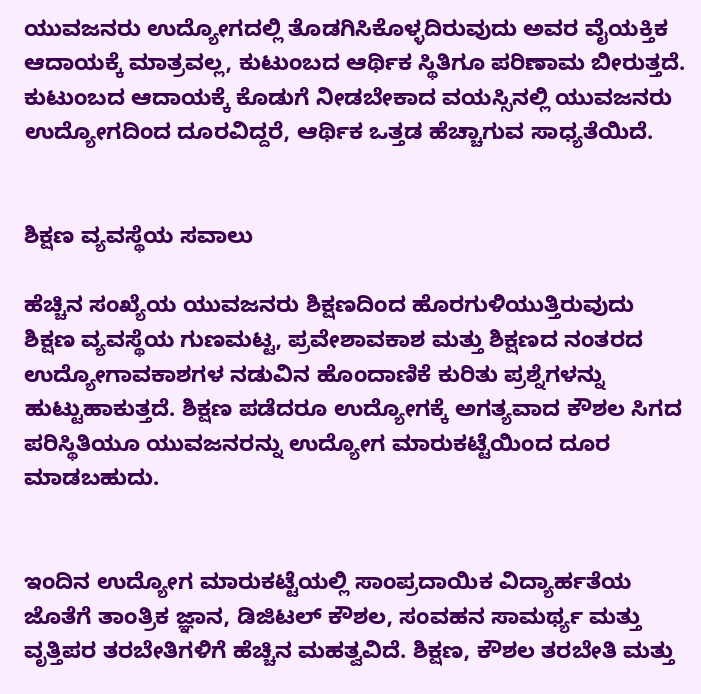ಯುವಜನರು ಉದ್ಯೋಗದಲ್ಲಿ ತೊಡಗಿಸಿಕೊಳ್ಳದಿರುವುದು ಅವರ ವೈಯಕ್ತಿಕ ಆದಾಯಕ್ಕೆ ಮಾತ್ರವಲ್ಲ, ಕುಟುಂಬದ ಆರ್ಥಿಕ ಸ್ಥಿತಿಗೂ ಪರಿಣಾಮ ಬೀರುತ್ತದೆ. ಕುಟುಂಬದ ಆದಾಯಕ್ಕೆ ಕೊಡುಗೆ ನೀಡಬೇಕಾದ ವಯಸ್ಸಿನಲ್ಲಿ ಯುವಜನರು ಉದ್ಯೋಗದಿಂದ ದೂರವಿದ್ದರೆ, ಆರ್ಥಿಕ ಒತ್ತಡ ಹೆಚ್ಚಾಗುವ ಸಾಧ್ಯತೆಯಿದೆ.


ಶಿಕ್ಷಣ ವ್ಯವಸ್ಥೆಯ ಸವಾಲು

ಹೆಚ್ಚಿನ ಸಂಖ್ಯೆಯ ಯುವಜನರು ಶಿಕ್ಷಣದಿಂದ ಹೊರಗುಳಿಯುತ್ತಿರುವುದು ಶಿಕ್ಷಣ ವ್ಯವಸ್ಥೆಯ ಗುಣಮಟ್ಟ, ಪ್ರವೇಶಾವಕಾಶ ಮತ್ತು ಶಿಕ್ಷಣದ ನಂತರದ ಉದ್ಯೋಗಾವಕಾಶಗಳ ನಡುವಿನ ಹೊಂದಾಣಿಕೆ ಕುರಿತು ಪ್ರಶ್ನೆಗಳನ್ನು ಹುಟ್ಟುಹಾಕುತ್ತದೆ. ಶಿಕ್ಷಣ ಪಡೆದರೂ ಉದ್ಯೋಗಕ್ಕೆ ಅಗತ್ಯವಾದ ಕೌಶಲ ಸಿಗದ ಪರಿಸ್ಥಿತಿಯೂ ಯುವಜನರನ್ನು ಉದ್ಯೋಗ ಮಾರುಕಟ್ಟೆಯಿಂದ ದೂರ ಮಾಡಬಹುದು.


ಇಂದಿನ ಉದ್ಯೋಗ ಮಾರುಕಟ್ಟೆಯಲ್ಲಿ ಸಾಂಪ್ರದಾಯಿಕ ವಿದ್ಯಾರ್ಹತೆಯ ಜೊತೆಗೆ ತಾಂತ್ರಿಕ ಜ್ಞಾನ, ಡಿಜಿಟಲ್ ಕೌಶಲ, ಸಂವಹನ ಸಾಮರ್ಥ್ಯ ಮತ್ತು ವೃತ್ತಿಪರ ತರಬೇತಿಗಳಿಗೆ ಹೆಚ್ಚಿನ ಮಹತ್ವವಿದೆ. ಶಿಕ್ಷಣ, ಕೌಶಲ ತರಬೇತಿ ಮತ್ತು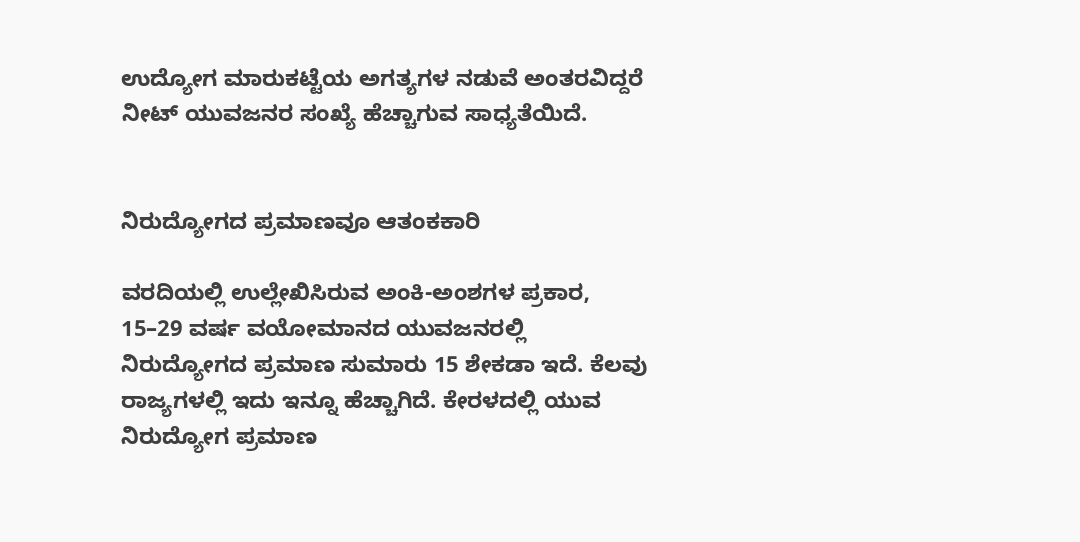ಉದ್ಯೋಗ ಮಾರುಕಟ್ಟೆಯ ಅಗತ್ಯಗಳ ನಡುವೆ ಅಂತರವಿದ್ದರೆ ನೀಟ್ ಯುವಜನರ ಸಂಖ್ಯೆ ಹೆಚ್ಚಾಗುವ ಸಾಧ್ಯತೆಯಿದೆ.


ನಿರುದ್ಯೋಗದ ಪ್ರಮಾಣವೂ ಆತಂಕಕಾರಿ

ವರದಿಯಲ್ಲಿ ಉಲ್ಲೇಖಿಸಿರುವ ಅಂಕಿ-ಅಂಶಗಳ ಪ್ರಕಾರ, 15–29 ವರ್ಷ ವಯೋಮಾನದ ಯುವಜನರಲ್ಲಿ ನಿರುದ್ಯೋಗದ ಪ್ರಮಾಣ ಸುಮಾರು 15 ಶೇಕಡಾ ಇದೆ. ಕೆಲವು ರಾಜ್ಯಗಳಲ್ಲಿ ಇದು ಇನ್ನೂ ಹೆಚ್ಚಾಗಿದೆ. ಕೇರಳದಲ್ಲಿ ಯುವ ನಿರುದ್ಯೋಗ ಪ್ರಮಾಣ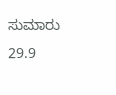ಸುಮಾರು 29.9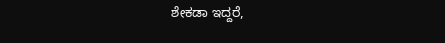ಶೇಕಡಾ ಇದ್ದರೆ,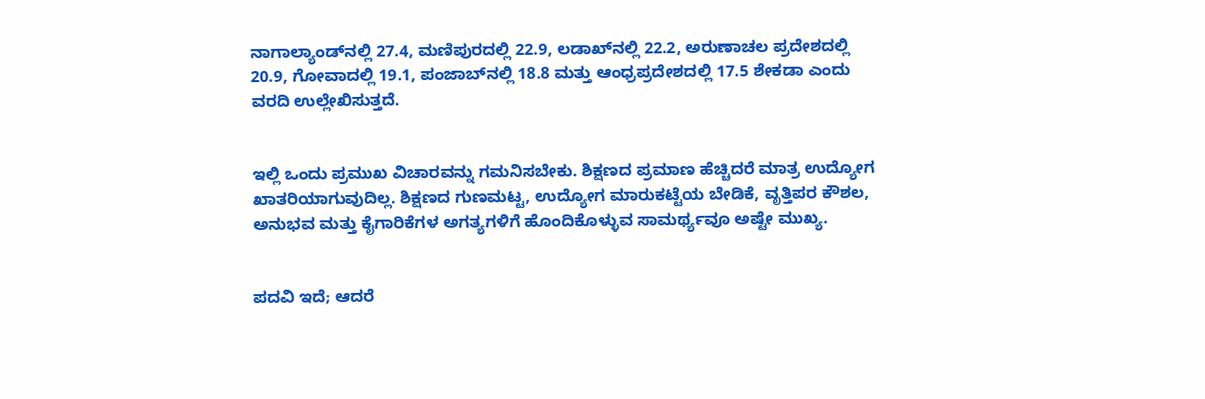ನಾಗಾಲ್ಯಾಂಡ್‌ನಲ್ಲಿ 27.4, ಮಣಿಪುರದಲ್ಲಿ 22.9, ಲಡಾಖ್‌ನಲ್ಲಿ 22.2, ಅರುಣಾಚಲ ಪ್ರದೇಶದಲ್ಲಿ 20.9, ಗೋವಾದಲ್ಲಿ 19.1, ಪಂಜಾಬ್‌ನಲ್ಲಿ 18.8 ಮತ್ತು ಆಂಧ್ರಪ್ರದೇಶದಲ್ಲಿ 17.5 ಶೇಕಡಾ ಎಂದು ವರದಿ ಉಲ್ಲೇಖಿಸುತ್ತದೆ.


ಇಲ್ಲಿ ಒಂದು ಪ್ರಮುಖ ವಿಚಾರವನ್ನು ಗಮನಿಸಬೇಕು. ಶಿಕ್ಷಣದ ಪ್ರಮಾಣ ಹೆಚ್ಚಿದರೆ ಮಾತ್ರ ಉದ್ಯೋಗ ಖಾತರಿಯಾಗುವುದಿಲ್ಲ. ಶಿಕ್ಷಣದ ಗುಣಮಟ್ಟ, ಉದ್ಯೋಗ ಮಾರುಕಟ್ಟೆಯ ಬೇಡಿಕೆ, ವೃತ್ತಿಪರ ಕೌಶಲ, ಅನುಭವ ಮತ್ತು ಕೈಗಾರಿಕೆಗಳ ಅಗತ್ಯಗಳಿಗೆ ಹೊಂದಿಕೊಳ್ಳುವ ಸಾಮರ್ಥ್ಯವೂ ಅಷ್ಟೇ ಮುಖ್ಯ.


ಪದವಿ ಇದೆ; ಆದರೆ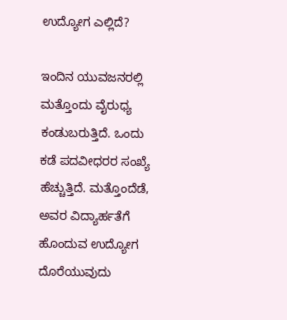ಉದ್ಯೋಗ ಎಲ್ಲಿದೆ?

ಇಂದಿನ ಯುವಜನರಲ್ಲಿ ಮತ್ತೊಂದು ವೈರುಧ್ಯ ಕಂಡುಬರುತ್ತಿದೆ. ಒಂದು ಕಡೆ ಪದವೀಧರರ ಸಂಖ್ಯೆ ಹೆಚ್ಚುತ್ತಿದೆ. ಮತ್ತೊಂದೆಡೆ, ಅವರ ವಿದ್ಯಾರ್ಹತೆಗೆ ಹೊಂದುವ ಉದ್ಯೋಗ ದೊರೆಯುವುದು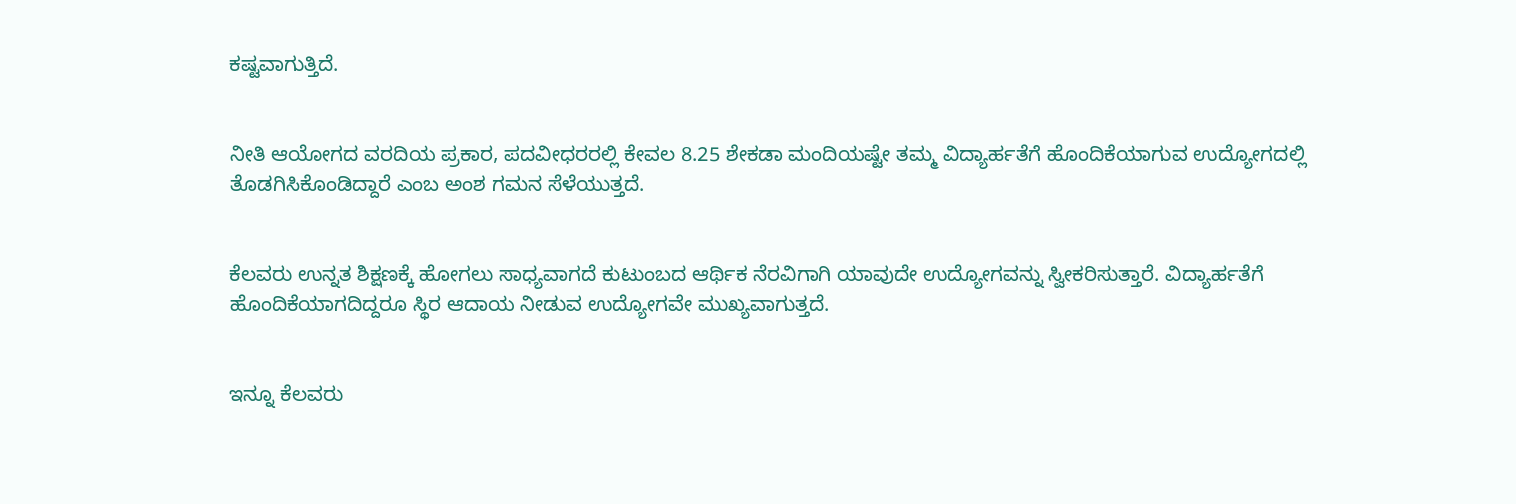ಕಷ್ಟವಾಗುತ್ತಿದೆ.


ನೀತಿ ಆಯೋಗದ ವರದಿಯ ಪ್ರಕಾರ, ಪದವೀಧರರಲ್ಲಿ ಕೇವಲ 8.25 ಶೇಕಡಾ ಮಂದಿಯಷ್ಟೇ ತಮ್ಮ ವಿದ್ಯಾರ್ಹತೆಗೆ ಹೊಂದಿಕೆಯಾಗುವ ಉದ್ಯೋಗದಲ್ಲಿ ತೊಡಗಿಸಿಕೊಂಡಿದ್ದಾರೆ ಎಂಬ ಅಂಶ ಗಮನ ಸೆಳೆಯುತ್ತದೆ.


ಕೆಲವರು ಉನ್ನತ ಶಿಕ್ಷಣಕ್ಕೆ ಹೋಗಲು ಸಾಧ್ಯವಾಗದೆ ಕುಟುಂಬದ ಆರ್ಥಿಕ ನೆರವಿಗಾಗಿ ಯಾವುದೇ ಉದ್ಯೋಗವನ್ನು ಸ್ವೀಕರಿಸುತ್ತಾರೆ. ವಿದ್ಯಾರ್ಹತೆಗೆ ಹೊಂದಿಕೆಯಾಗದಿದ್ದರೂ ಸ್ಥಿರ ಆದಾಯ ನೀಡುವ ಉದ್ಯೋಗವೇ ಮುಖ್ಯವಾಗುತ್ತದೆ.


ಇನ್ನೂ ಕೆಲವರು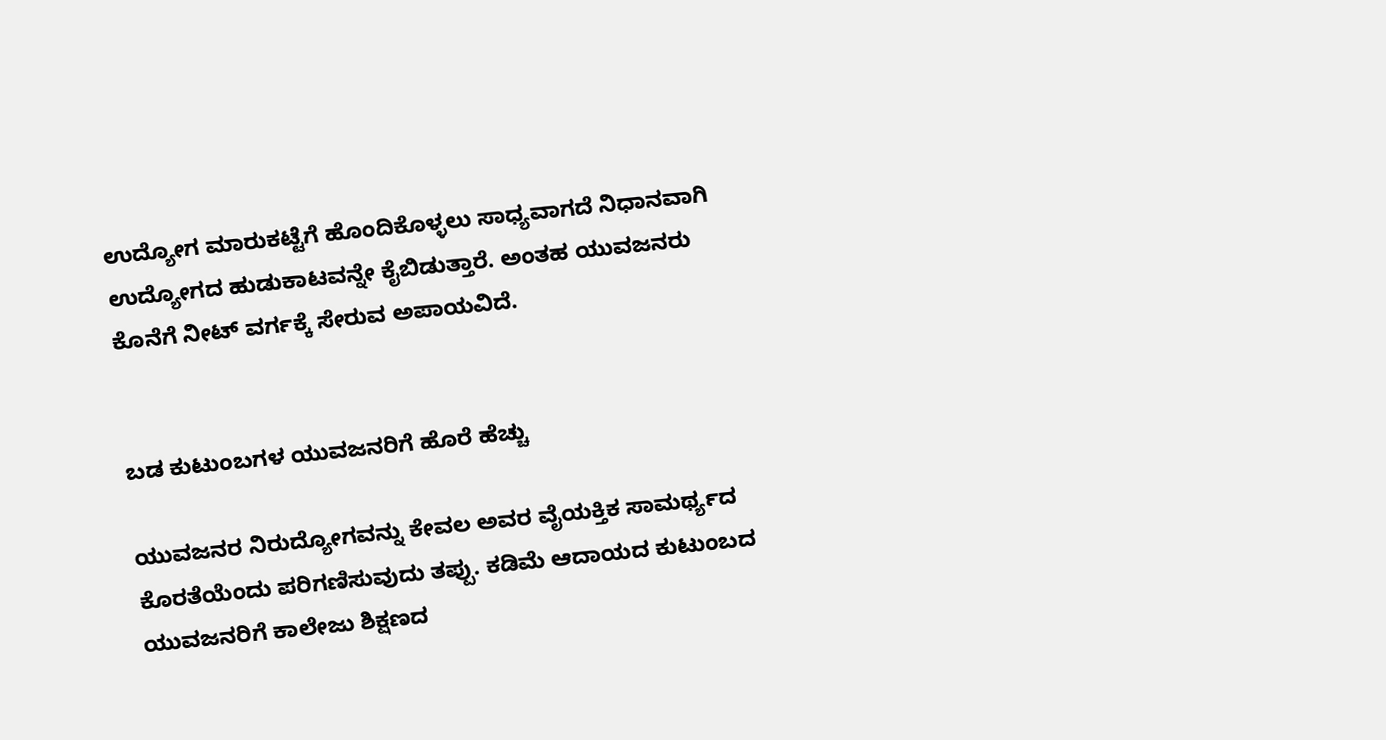ಉದ್ಯೋಗ ಮಾರುಕಟ್ಟೆಗೆ ಹೊಂದಿಕೊಳ್ಳಲು ಸಾಧ್ಯವಾಗದೆ ನಿಧಾನವಾಗಿ ಉದ್ಯೋಗದ ಹುಡುಕಾಟವನ್ನೇ ಕೈಬಿಡುತ್ತಾರೆ. ಅಂತಹ ಯುವಜನರು ಕೊನೆಗೆ ನೀಟ್ ವರ್ಗಕ್ಕೆ ಸೇರುವ ಅಪಾಯವಿದೆ.


ಬಡ ಕುಟುಂಬಗಳ ಯುವಜನರಿಗೆ ಹೊರೆ ಹೆಚ್ಚು

ಯುವಜನರ ನಿರುದ್ಯೋಗವನ್ನು ಕೇವಲ ಅವರ ವೈಯಕ್ತಿಕ ಸಾಮರ್ಥ್ಯದ ಕೊರತೆಯೆಂದು ಪರಿಗಣಿಸುವುದು ತಪ್ಪು. ಕಡಿಮೆ ಆದಾಯದ ಕುಟುಂಬದ ಯುವಜನರಿಗೆ ಕಾಲೇಜು ಶಿಕ್ಷಣದ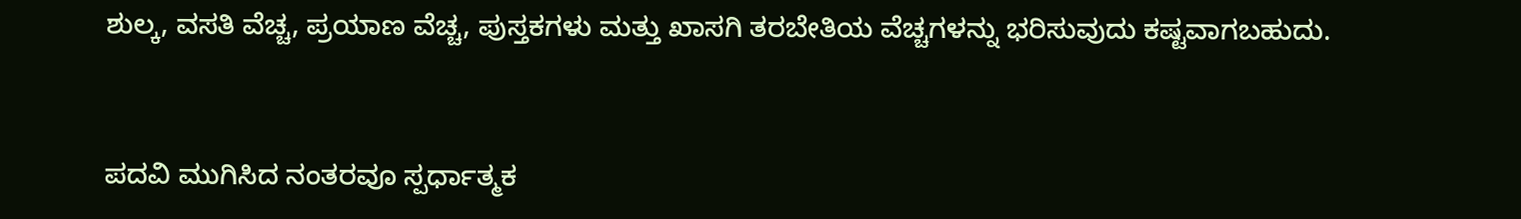ಶುಲ್ಕ, ವಸತಿ ವೆಚ್ಚ, ಪ್ರಯಾಣ ವೆಚ್ಚ, ಪುಸ್ತಕಗಳು ಮತ್ತು ಖಾಸಗಿ ತರಬೇತಿಯ ವೆಚ್ಚಗಳನ್ನು ಭರಿಸುವುದು ಕಷ್ಟವಾಗಬಹುದು.


ಪದವಿ ಮುಗಿಸಿದ ನಂತರವೂ ಸ್ಪರ್ಧಾತ್ಮಕ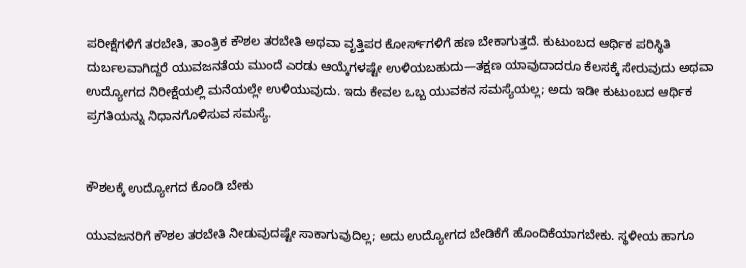ಪರೀಕ್ಷೆಗಳಿಗೆ ತರಬೇತಿ, ತಾಂತ್ರಿಕ ಕೌಶಲ ತರಬೇತಿ ಅಥವಾ ವೃತ್ತಿಪರ ಕೋರ್ಸ್‌ಗಳಿಗೆ ಹಣ ಬೇಕಾಗುತ್ತದೆ. ಕುಟುಂಬದ ಆರ್ಥಿಕ ಪರಿಸ್ಥಿತಿ ದುರ್ಬಲವಾಗಿದ್ದರೆ ಯುವಜನತೆಯ ಮುಂದೆ ಎರಡು ಆಯ್ಕೆಗಳಷ್ಟೇ ಉಳಿಯಬಹುದು—ತಕ್ಷಣ ಯಾವುದಾದರೂ ಕೆಲಸಕ್ಕೆ ಸೇರುವುದು ಅಥವಾ ಉದ್ಯೋಗದ ನಿರೀಕ್ಷೆಯಲ್ಲಿ ಮನೆಯಲ್ಲೇ ಉಳಿಯುವುದು. ಇದು ಕೇವಲ ಒಬ್ಬ ಯುವಕನ ಸಮಸ್ಯೆಯಲ್ಲ; ಅದು ಇಡೀ ಕುಟುಂಬದ ಆರ್ಥಿಕ ಪ್ರಗತಿಯನ್ನು ನಿಧಾನಗೊಳಿಸುವ ಸಮಸ್ಯೆ.


ಕೌಶಲಕ್ಕೆ ಉದ್ಯೋಗದ ಕೊಂಡಿ ಬೇಕು

ಯುವಜನರಿಗೆ ಕೌಶಲ ತರಬೇತಿ ನೀಡುವುದಷ್ಟೇ ಸಾಕಾಗುವುದಿಲ್ಲ; ಅದು ಉದ್ಯೋಗದ ಬೇಡಿಕೆಗೆ ಹೊಂದಿಕೆಯಾಗಬೇಕು. ಸ್ಥಳೀಯ ಹಾಗೂ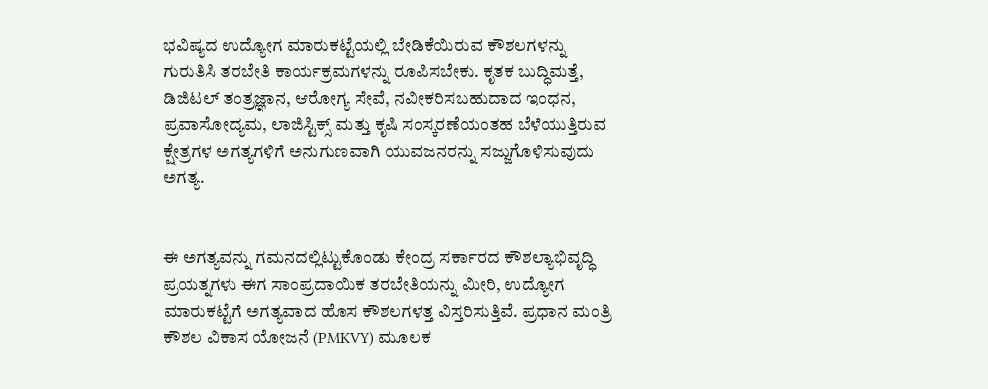ಭವಿಷ್ಯದ ಉದ್ಯೋಗ ಮಾರುಕಟ್ಟೆಯಲ್ಲಿ ಬೇಡಿಕೆಯಿರುವ ಕೌಶಲಗಳನ್ನು ಗುರುತಿಸಿ ತರಬೇತಿ ಕಾರ್ಯಕ್ರಮಗಳನ್ನು ರೂಪಿಸಬೇಕು. ಕೃತಕ ಬುದ್ಧಿಮತ್ತೆ, ಡಿಜಿಟಲ್ ತಂತ್ರಜ್ಞಾನ, ಆರೋಗ್ಯ ಸೇವೆ, ನವೀಕರಿಸಬಹುದಾದ ಇಂಧನ, ಪ್ರವಾಸೋದ್ಯಮ, ಲಾಜಿಸ್ಟಿಕ್ಸ್ ಮತ್ತು ಕೃಷಿ ಸಂಸ್ಕರಣೆಯಂತಹ ಬೆಳೆಯುತ್ತಿರುವ ಕ್ಷೇತ್ರಗಳ ಅಗತ್ಯಗಳಿಗೆ ಅನುಗುಣವಾಗಿ ಯುವಜನರನ್ನು ಸಜ್ಜುಗೊಳಿಸುವುದು ಅಗತ್ಯ.


ಈ ಅಗತ್ಯವನ್ನು ಗಮನದಲ್ಲಿಟ್ಟುಕೊಂಡು ಕೇಂದ್ರ ಸರ್ಕಾರದ ಕೌಶಲ್ಯಾಭಿವೃದ್ಧಿ ಪ್ರಯತ್ನಗಳು ಈಗ ಸಾಂಪ್ರದಾಯಿಕ ತರಬೇತಿಯನ್ನು ಮೀರಿ, ಉದ್ಯೋಗ ಮಾರುಕಟ್ಟೆಗೆ ಅಗತ್ಯವಾದ ಹೊಸ ಕೌಶಲಗಳತ್ತ ವಿಸ್ತರಿಸುತ್ತಿವೆ. ಪ್ರಧಾನ ಮಂತ್ರಿ ಕೌಶಲ ವಿಕಾಸ ಯೋಜನೆ (PMKVY) ಮೂಲಕ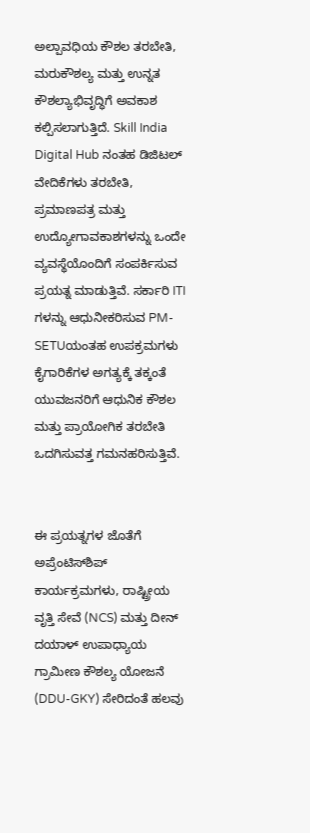ಅಲ್ಪಾವಧಿಯ ಕೌಶಲ ತರಬೇತಿ, ಮರುಕೌಶಲ್ಯ ಮತ್ತು ಉನ್ನತ ಕೌಶಲ್ಯಾಭಿವೃದ್ಧಿಗೆ ಅವಕಾಶ ಕಲ್ಪಿಸಲಾಗುತ್ತಿದೆ. Skill India Digital Hub ನಂತಹ ಡಿಜಿಟಲ್ ವೇದಿಕೆಗಳು ತರಬೇತಿ, ಪ್ರಮಾಣಪತ್ರ ಮತ್ತು ಉದ್ಯೋಗಾವಕಾಶಗಳನ್ನು ಒಂದೇ ವ್ಯವಸ್ಥೆಯೊಂದಿಗೆ ಸಂಪರ್ಕಿಸುವ ಪ್ರಯತ್ನ ಮಾಡುತ್ತಿವೆ. ಸರ್ಕಾರಿ ITI ಗಳನ್ನು ಆಧುನೀಕರಿಸುವ PM-SETUಯಂತಹ ಉಪಕ್ರಮಗಳು ಕೈಗಾರಿಕೆಗಳ ಅಗತ್ಯಕ್ಕೆ ತಕ್ಕಂತೆ ಯುವಜನರಿಗೆ ಆಧುನಿಕ ಕೌಶಲ ಮತ್ತು ಪ್ರಾಯೋಗಿಕ ತರಬೇತಿ ಒದಗಿಸುವತ್ತ ಗಮನಹರಿಸುತ್ತಿವೆ.


ಈ ಪ್ರಯತ್ನಗಳ ಜೊತೆಗೆ ಅಪ್ರೆಂಟಿಸ್‌ಶಿಪ್ ಕಾರ್ಯಕ್ರಮಗಳು, ರಾಷ್ಟ್ರೀಯ ವೃತ್ತಿ ಸೇವೆ (NCS) ಮತ್ತು ದೀನ್ ದಯಾಳ್ ಉಪಾಧ್ಯಾಯ ಗ್ರಾಮೀಣ ಕೌಶಲ್ಯ ಯೋಜನೆ (DDU-GKY) ಸೇರಿದಂತೆ ಹಲವು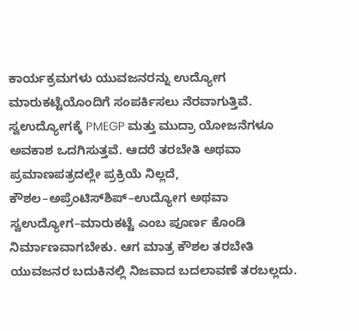ಕಾರ್ಯಕ್ರಮಗಳು ಯುವಜನರನ್ನು ಉದ್ಯೋಗ ಮಾರುಕಟ್ಟೆಯೊಂದಿಗೆ ಸಂಪರ್ಕಿಸಲು ನೆರವಾಗುತ್ತಿವೆ. ಸ್ವಉದ್ಯೋಗಕ್ಕೆ PMEGP ಮತ್ತು ಮುದ್ರಾ ಯೋಜನೆಗಳೂ ಅವಕಾಶ ಒದಗಿಸುತ್ತವೆ. ಆದರೆ ತರಬೇತಿ ಅಥವಾ ಪ್ರಮಾಣಪತ್ರದಲ್ಲೇ ಪ್ರಕ್ರಿಯೆ ನಿಲ್ಲದೆ, ಕೌಶಲ–ಅಪ್ರೆಂಟಿಸ್‌ಶಿಪ್–ಉದ್ಯೋಗ ಅಥವಾ ಸ್ವಉದ್ಯೋಗ–ಮಾರುಕಟ್ಟೆ ಎಂಬ ಪೂರ್ಣ ಕೊಂಡಿ ನಿರ್ಮಾಣವಾಗಬೇಕು. ಆಗ ಮಾತ್ರ ಕೌಶಲ ತರಬೇತಿ ಯುವಜನರ ಬದುಕಿನಲ್ಲಿ ನಿಜವಾದ ಬದಲಾವಣೆ ತರಬಲ್ಲದು.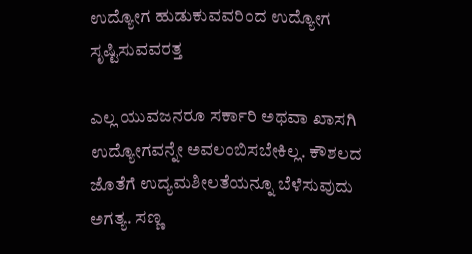ಉದ್ಯೋಗ ಹುಡುಕುವವರಿಂದ ಉದ್ಯೋಗ ಸೃಷ್ಟಿಸುವವರತ್ತ

ಎಲ್ಲ ಯುವಜನರೂ ಸರ್ಕಾರಿ ಅಥವಾ ಖಾಸಗಿ ಉದ್ಯೋಗವನ್ನೇ ಅವಲಂಬಿಸಬೇಕಿಲ್ಲ. ಕೌಶಲದ ಜೊತೆಗೆ ಉದ್ಯಮಶೀಲತೆಯನ್ನೂ ಬೆಳೆಸುವುದು ಅಗತ್ಯ. ಸಣ್ಣ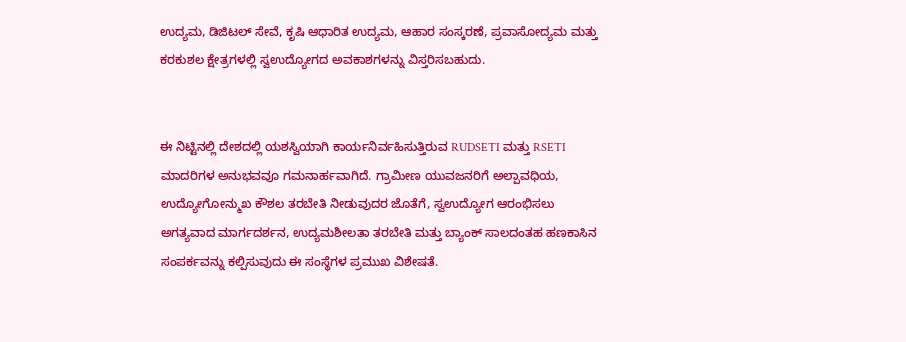ಉದ್ಯಮ, ಡಿಜಿಟಲ್ ಸೇವೆ, ಕೃಷಿ ಆಧಾರಿತ ಉದ್ಯಮ, ಆಹಾರ ಸಂಸ್ಕರಣೆ, ಪ್ರವಾಸೋದ್ಯಮ ಮತ್ತು ಕರಕುಶಲ ಕ್ಷೇತ್ರಗಳಲ್ಲಿ ಸ್ವಉದ್ಯೋಗದ ಅವಕಾಶಗಳನ್ನು ವಿಸ್ತರಿಸಬಹುದು.


ಈ ನಿಟ್ಟಿನಲ್ಲಿ ದೇಶದಲ್ಲಿ ಯಶಸ್ವಿಯಾಗಿ ಕಾರ್ಯನಿರ್ವಹಿಸುತ್ತಿರುವ RUDSETI ಮತ್ತು RSETI ಮಾದರಿಗಳ ಅನುಭವವೂ ಗಮನಾರ್ಹವಾಗಿದೆ. ಗ್ರಾಮೀಣ ಯುವಜನರಿಗೆ ಅಲ್ಪಾವಧಿಯ, ಉದ್ಯೋಗೋನ್ಮುಖ ಕೌಶಲ ತರಬೇತಿ ನೀಡುವುದರ ಜೊತೆಗೆ, ಸ್ವಉದ್ಯೋಗ ಆರಂಭಿಸಲು ಅಗತ್ಯವಾದ ಮಾರ್ಗದರ್ಶನ, ಉದ್ಯಮಶೀಲತಾ ತರಬೇತಿ ಮತ್ತು ಬ್ಯಾಂಕ್ ಸಾಲದಂತಹ ಹಣಕಾಸಿನ ಸಂಪರ್ಕವನ್ನು ಕಲ್ಪಿಸುವುದು ಈ ಸಂಸ್ಥೆಗಳ ಪ್ರಮುಖ ವಿಶೇಷತೆ.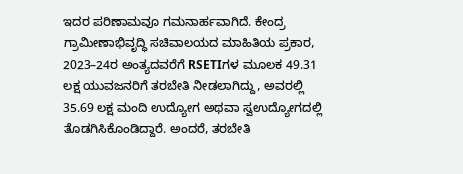ಇದರ ಪರಿಣಾಮವೂ ಗಮನಾರ್ಹವಾಗಿದೆ. ಕೇಂದ್ರ ಗ್ರಾಮೀಣಾಭಿವೃದ್ಧಿ ಸಚಿವಾಲಯದ ಮಾಹಿತಿಯ ಪ್ರಕಾರ, 2023–24ರ ಅಂತ್ಯದವರೆಗೆ RSETIಗಳ ಮೂಲಕ 49.31 ಲಕ್ಷ ಯುವಜನರಿಗೆ ತರಬೇತಿ ನೀಡಲಾಗಿದ್ದು, ಅವರಲ್ಲಿ 35.69 ಲಕ್ಷ ಮಂದಿ ಉದ್ಯೋಗ ಅಥವಾ ಸ್ವಉದ್ಯೋಗದಲ್ಲಿ ತೊಡಗಿಸಿಕೊಂಡಿದ್ದಾರೆ. ಅಂದರೆ, ತರಬೇತಿ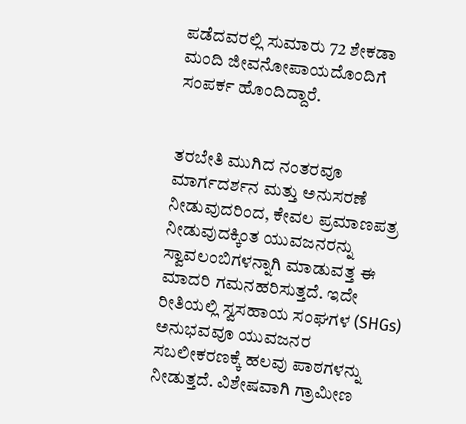ಪಡೆದವರಲ್ಲಿ ಸುಮಾರು 72 ಶೇಕಡಾ ಮಂದಿ ಜೀವನೋಪಾಯದೊಂದಿಗೆ ಸಂಪರ್ಕ ಹೊಂದಿದ್ದಾರೆ.


ತರಬೇತಿ ಮುಗಿದ ನಂತರವೂ ಮಾರ್ಗದರ್ಶನ ಮತ್ತು ಅನುಸರಣೆ ನೀಡುವುದರಿಂದ, ಕೇವಲ ಪ್ರಮಾಣಪತ್ರ ನೀಡುವುದಕ್ಕಿಂತ ಯುವಜನರನ್ನು ಸ್ವಾವಲಂಬಿಗಳನ್ನಾಗಿ ಮಾಡುವತ್ತ ಈ ಮಾದರಿ ಗಮನಹರಿಸುತ್ತದೆ. ಇದೇ ರೀತಿಯಲ್ಲಿ ಸ್ವಸಹಾಯ ಸಂಘಗಳ (SHGs) ಅನುಭವವೂ ಯುವಜನರ ಸಬಲೀಕರಣಕ್ಕೆ ಹಲವು ಪಾಠಗಳನ್ನು ನೀಡುತ್ತದೆ. ವಿಶೇಷವಾಗಿ ಗ್ರಾಮೀಣ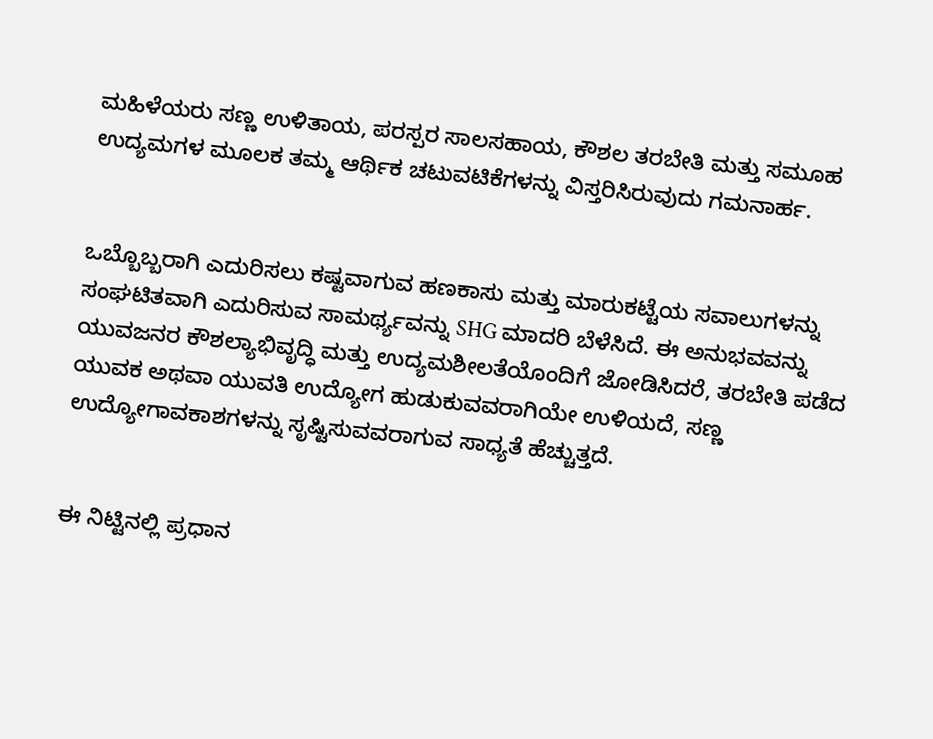ಮಹಿಳೆಯರು ಸಣ್ಣ ಉಳಿತಾಯ, ಪರಸ್ಪರ ಸಾಲಸಹಾಯ, ಕೌಶಲ ತರಬೇತಿ ಮತ್ತು ಸಮೂಹ ಉದ್ಯಮಗಳ ಮೂಲಕ ತಮ್ಮ ಆರ್ಥಿಕ ಚಟುವಟಿಕೆಗಳನ್ನು ವಿಸ್ತರಿಸಿರುವುದು ಗಮನಾರ್ಹ.


ಒಬ್ಬೊಬ್ಬರಾಗಿ ಎದುರಿಸಲು ಕಷ್ಟವಾಗುವ ಹಣಕಾಸು ಮತ್ತು ಮಾರುಕಟ್ಟೆಯ ಸವಾಲುಗಳನ್ನು ಸಂಘಟಿತವಾಗಿ ಎದುರಿಸುವ ಸಾಮರ್ಥ್ಯವನ್ನು SHG ಮಾದರಿ ಬೆಳೆಸಿದೆ. ಈ ಅನುಭವವನ್ನು ಯುವಜನರ ಕೌಶಲ್ಯಾಭಿವೃದ್ಧಿ ಮತ್ತು ಉದ್ಯಮಶೀಲತೆಯೊಂದಿಗೆ ಜೋಡಿಸಿದರೆ, ತರಬೇತಿ ಪಡೆದ ಯುವಕ ಅಥವಾ ಯುವತಿ ಉದ್ಯೋಗ ಹುಡುಕುವವರಾಗಿಯೇ ಉಳಿಯದೆ, ಸಣ್ಣ ಉದ್ಯೋಗಾವಕಾಶಗಳನ್ನು ಸೃಷ್ಟಿಸುವವರಾಗುವ ಸಾಧ್ಯತೆ ಹೆಚ್ಚುತ್ತದೆ.


ಈ ನಿಟ್ಟಿನಲ್ಲಿ ಪ್ರಧಾನ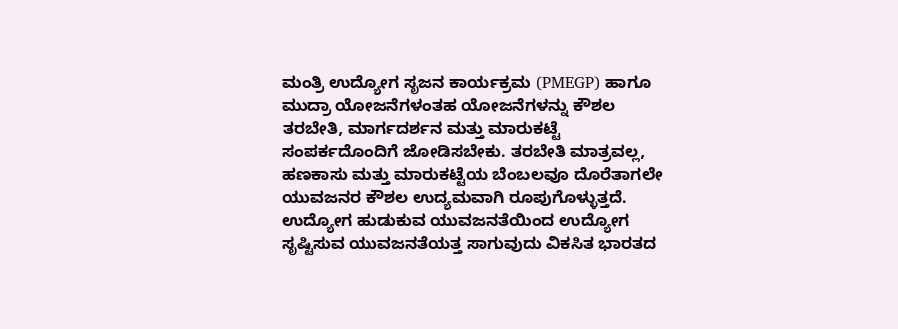ಮಂತ್ರಿ ಉದ್ಯೋಗ ಸೃಜನ ಕಾರ್ಯಕ್ರಮ (PMEGP) ಹಾಗೂ ಮುದ್ರಾ ಯೋಜನೆಗಳಂತಹ ಯೋಜನೆಗಳನ್ನು ಕೌಶಲ ತರಬೇತಿ, ಮಾರ್ಗದರ್ಶನ ಮತ್ತು ಮಾರುಕಟ್ಟೆ ಸಂಪರ್ಕದೊಂದಿಗೆ ಜೋಡಿಸಬೇಕು. ತರಬೇತಿ ಮಾತ್ರವಲ್ಲ, ಹಣಕಾಸು ಮತ್ತು ಮಾರುಕಟ್ಟೆಯ ಬೆಂಬಲವೂ ದೊರೆತಾಗಲೇ ಯುವಜನರ ಕೌಶಲ ಉದ್ಯಮವಾಗಿ ರೂಪುಗೊಳ್ಳುತ್ತದೆ. ಉದ್ಯೋಗ ಹುಡುಕುವ ಯುವಜನತೆಯಿಂದ ಉದ್ಯೋಗ ಸೃಷ್ಟಿಸುವ ಯುವಜನತೆಯತ್ತ ಸಾಗುವುದು ವಿಕಸಿತ ಭಾರತದ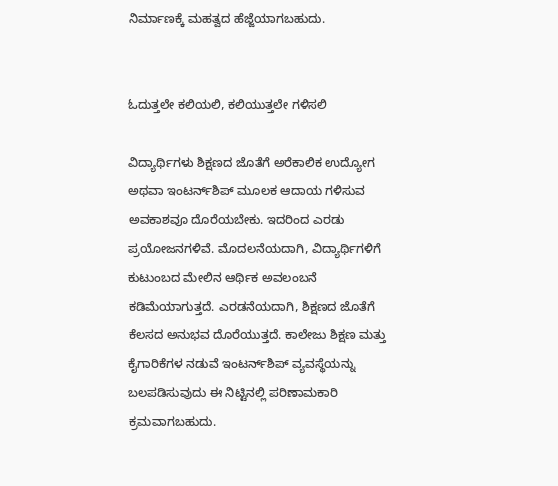ನಿರ್ಮಾಣಕ್ಕೆ ಮಹತ್ವದ ಹೆಜ್ಜೆಯಾಗಬಹುದು.


ಓದುತ್ತಲೇ ಕಲಿಯಲಿ, ಕಲಿಯುತ್ತಲೇ ಗಳಿಸಲಿ

ವಿದ್ಯಾರ್ಥಿಗಳು ಶಿಕ್ಷಣದ ಜೊತೆಗೆ ಅರೆಕಾಲಿಕ ಉದ್ಯೋಗ ಅಥವಾ ಇಂಟರ್ನ್‌ಶಿಪ್ ಮೂಲಕ ಆದಾಯ ಗಳಿಸುವ ಅವಕಾಶವೂ ದೊರೆಯಬೇಕು. ಇದರಿಂದ ಎರಡು ಪ್ರಯೋಜನಗಳಿವೆ. ಮೊದಲನೆಯದಾಗಿ, ವಿದ್ಯಾರ್ಥಿಗಳಿಗೆ ಕುಟುಂಬದ ಮೇಲಿನ ಆರ್ಥಿಕ ಅವಲಂಬನೆ ಕಡಿಮೆಯಾಗುತ್ತದೆ. ಎರಡನೆಯದಾಗಿ, ಶಿಕ್ಷಣದ ಜೊತೆಗೆ ಕೆಲಸದ ಅನುಭವ ದೊರೆಯುತ್ತದೆ. ಕಾಲೇಜು ಶಿಕ್ಷಣ ಮತ್ತು ಕೈಗಾರಿಕೆಗಳ ನಡುವೆ ಇಂಟರ್ನ್‌ಶಿಪ್ ವ್ಯವಸ್ಥೆಯನ್ನು ಬಲಪಡಿಸುವುದು ಈ ನಿಟ್ಟಿನಲ್ಲಿ ಪರಿಣಾಮಕಾರಿ ಕ್ರಮವಾಗಬಹುದು.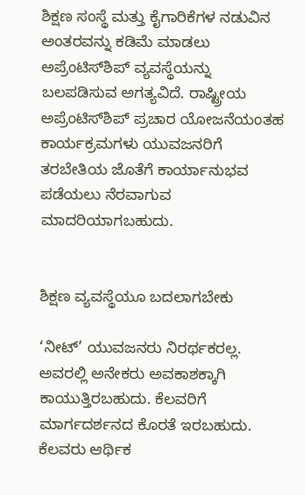ಶಿಕ್ಷಣ ಸಂಸ್ಥೆ ಮತ್ತು ಕೈಗಾರಿಕೆಗಳ ನಡುವಿನ ಅಂತರವನ್ನು ಕಡಿಮೆ ಮಾಡಲು ಅಪ್ರೆಂಟಿಸ್‌ಶಿಪ್ ವ್ಯವಸ್ಥೆಯನ್ನು ಬಲಪಡಿಸುವ ಅಗತ್ಯವಿದೆ. ರಾಷ್ಟ್ರೀಯ ಅಪ್ರೆಂಟಿಸ್‌ಶಿಪ್ ಪ್ರಚಾರ ಯೋಜನೆಯಂತಹ ಕಾರ್ಯಕ್ರಮಗಳು ಯುವಜನರಿಗೆ ತರಬೇತಿಯ ಜೊತೆಗೆ ಕಾರ್ಯಾನುಭವ ಪಡೆಯಲು ನೆರವಾಗುವ ಮಾದರಿಯಾಗಬಹುದು.


ಶಿಕ್ಷಣ ವ್ಯವಸ್ಥೆಯೂ ಬದಲಾಗಬೇಕು

‘ನೀಟ್’ ಯುವಜನರು ನಿರರ್ಥಕರಲ್ಲ. ಅವರಲ್ಲಿ ಅನೇಕರು ಅವಕಾಶಕ್ಕಾಗಿ ಕಾಯುತ್ತಿರಬಹುದು. ಕೆಲವರಿಗೆ ಮಾರ್ಗದರ್ಶನದ ಕೊರತೆ ಇರಬಹುದು. ಕೆಲವರು ಆರ್ಥಿಕ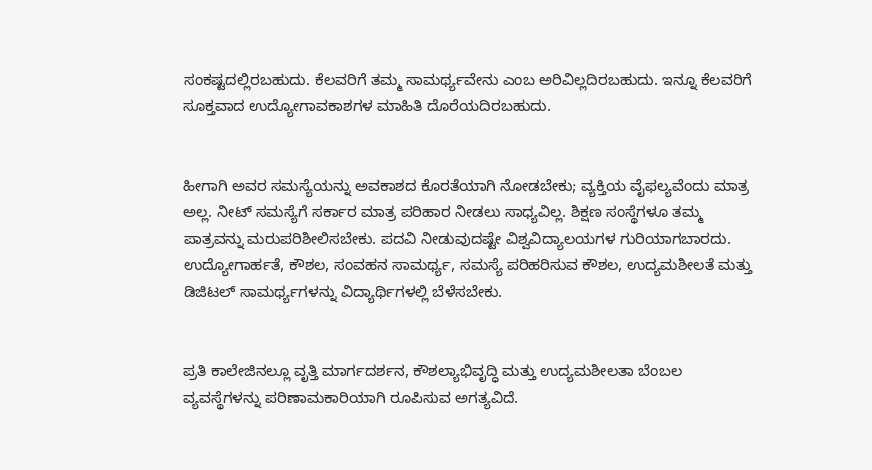ಸಂಕಷ್ಟದಲ್ಲಿರಬಹುದು. ಕೆಲವರಿಗೆ ತಮ್ಮ ಸಾಮರ್ಥ್ಯವೇನು ಎಂಬ ಅರಿವಿಲ್ಲದಿರಬಹುದು. ಇನ್ನೂ ಕೆಲವರಿಗೆ ಸೂಕ್ತವಾದ ಉದ್ಯೋಗಾವಕಾಶಗಳ ಮಾಹಿತಿ ದೊರೆಯದಿರಬಹುದು.


ಹೀಗಾಗಿ ಅವರ ಸಮಸ್ಯೆಯನ್ನು ಅವಕಾಶದ ಕೊರತೆಯಾಗಿ ನೋಡಬೇಕು; ವ್ಯಕ್ತಿಯ ವೈಫಲ್ಯವೆಂದು ಮಾತ್ರ ಅಲ್ಲ. ನೀಟ್ ಸಮಸ್ಯೆಗೆ ಸರ್ಕಾರ ಮಾತ್ರ ಪರಿಹಾರ ನೀಡಲು ಸಾಧ್ಯವಿಲ್ಲ. ಶಿಕ್ಷಣ ಸಂಸ್ಥೆಗಳೂ ತಮ್ಮ ಪಾತ್ರವನ್ನು ಮರುಪರಿಶೀಲಿಸಬೇಕು. ಪದವಿ ನೀಡುವುದಷ್ಟೇ ವಿಶ್ವವಿದ್ಯಾಲಯಗಳ ಗುರಿಯಾಗಬಾರದು. ಉದ್ಯೋಗಾರ್ಹತೆ, ಕೌಶಲ, ಸಂವಹನ ಸಾಮರ್ಥ್ಯ, ಸಮಸ್ಯೆ ಪರಿಹರಿಸುವ ಕೌಶಲ, ಉದ್ಯಮಶೀಲತೆ ಮತ್ತು ಡಿಜಿಟಲ್ ಸಾಮರ್ಥ್ಯಗಳನ್ನು ವಿದ್ಯಾರ್ಥಿಗಳಲ್ಲಿ ಬೆಳೆಸಬೇಕು.


ಪ್ರತಿ ಕಾಲೇಜಿನಲ್ಲೂ ವೃತ್ತಿ ಮಾರ್ಗದರ್ಶನ, ಕೌಶಲ್ಯಾಭಿವೃದ್ಧಿ ಮತ್ತು ಉದ್ಯಮಶೀಲತಾ ಬೆಂಬಲ ವ್ಯವಸ್ಥೆಗಳನ್ನು ಪರಿಣಾಮಕಾರಿಯಾಗಿ ರೂಪಿಸುವ ಅಗತ್ಯವಿದೆ.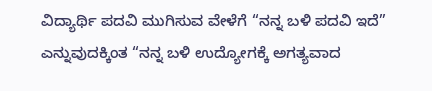ವಿದ್ಯಾರ್ಥಿ ಪದವಿ ಮುಗಿಸುವ ವೇಳೆಗೆ “ನನ್ನ ಬಳಿ ಪದವಿ ಇದೆ” ಎನ್ನುವುದಕ್ಕಿಂತ “ನನ್ನ ಬಳಿ ಉದ್ಯೋಗಕ್ಕೆ ಅಗತ್ಯವಾದ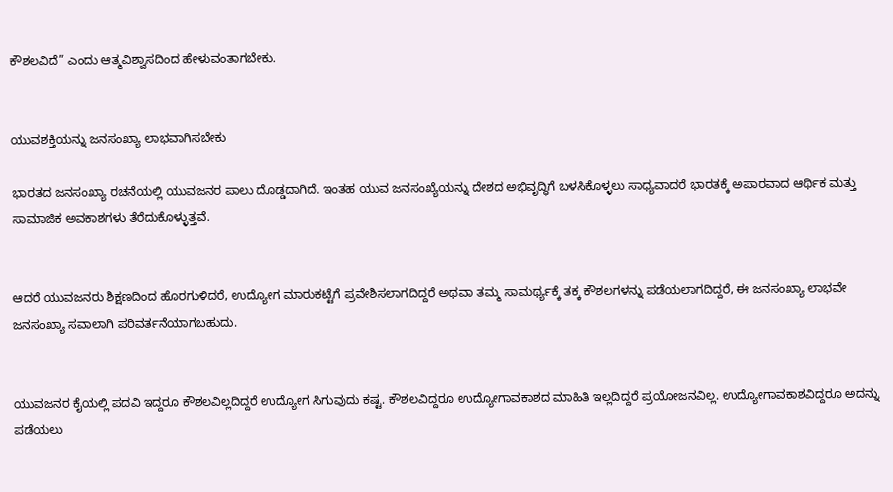ಕೌಶಲವಿದೆ” ಎಂದು ಆತ್ಮವಿಶ್ವಾಸದಿಂದ ಹೇಳುವಂತಾಗಬೇಕು.


ಯುವಶಕ್ತಿಯನ್ನು ಜನಸಂಖ್ಯಾ ಲಾಭವಾಗಿಸಬೇಕು

ಭಾರತದ ಜನಸಂಖ್ಯಾ ರಚನೆಯಲ್ಲಿ ಯುವಜನರ ಪಾಲು ದೊಡ್ಡದಾಗಿದೆ. ಇಂತಹ ಯುವ ಜನಸಂಖ್ಯೆಯನ್ನು ದೇಶದ ಅಭಿವೃದ್ಧಿಗೆ ಬಳಸಿಕೊಳ್ಳಲು ಸಾಧ್ಯವಾದರೆ ಭಾರತಕ್ಕೆ ಅಪಾರವಾದ ಆರ್ಥಿಕ ಮತ್ತು ಸಾಮಾಜಿಕ ಅವಕಾಶಗಳು ತೆರೆದುಕೊಳ್ಳುತ್ತವೆ.


ಆದರೆ ಯುವಜನರು ಶಿಕ್ಷಣದಿಂದ ಹೊರಗುಳಿದರೆ, ಉದ್ಯೋಗ ಮಾರುಕಟ್ಟೆಗೆ ಪ್ರವೇಶಿಸಲಾಗದಿದ್ದರೆ ಅಥವಾ ತಮ್ಮ ಸಾಮರ್ಥ್ಯಕ್ಕೆ ತಕ್ಕ ಕೌಶಲಗಳನ್ನು ಪಡೆಯಲಾಗದಿದ್ದರೆ, ಈ ಜನಸಂಖ್ಯಾ ಲಾಭವೇ ಜನಸಂಖ್ಯಾ ಸವಾಲಾಗಿ ಪರಿವರ್ತನೆಯಾಗಬಹುದು.


ಯುವಜನರ ಕೈಯಲ್ಲಿ ಪದವಿ ಇದ್ದರೂ ಕೌಶಲವಿಲ್ಲದಿದ್ದರೆ ಉದ್ಯೋಗ ಸಿಗುವುದು ಕಷ್ಟ. ಕೌಶಲವಿದ್ದರೂ ಉದ್ಯೋಗಾವಕಾಶದ ಮಾಹಿತಿ ಇಲ್ಲದಿದ್ದರೆ ಪ್ರಯೋಜನವಿಲ್ಲ. ಉದ್ಯೋಗಾವಕಾಶವಿದ್ದರೂ ಅದನ್ನು ಪಡೆಯಲು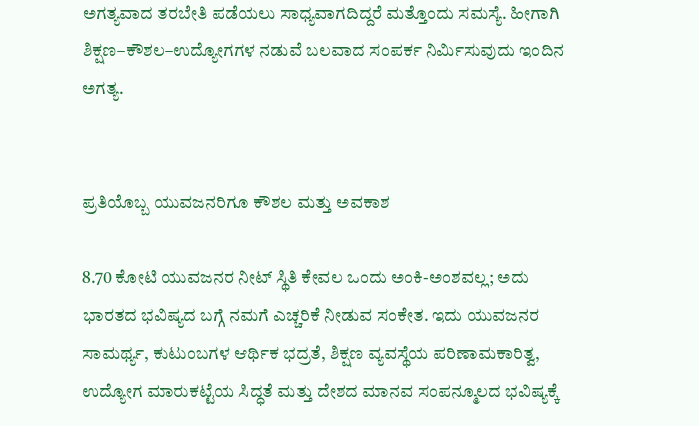ಅಗತ್ಯವಾದ ತರಬೇತಿ ಪಡೆಯಲು ಸಾಧ್ಯವಾಗದಿದ್ದರೆ ಮತ್ತೊಂದು ಸಮಸ್ಯೆ. ಹೀಗಾಗಿ ಶಿಕ್ಷಣ–ಕೌಶಲ–ಉದ್ಯೋಗಗಳ ನಡುವೆ ಬಲವಾದ ಸಂಪರ್ಕ ನಿರ್ಮಿಸುವುದು ಇಂದಿನ ಅಗತ್ಯ.


ಪ್ರತಿಯೊಬ್ಬ ಯುವಜನರಿಗೂ ಕೌಶಲ ಮತ್ತು ಅವಕಾಶ

8.70 ಕೋಟಿ ಯುವಜನರ ನೀಟ್ ಸ್ಥಿತಿ ಕೇವಲ ಒಂದು ಅಂಕಿ-ಅಂಶವಲ್ಲ; ಅದು ಭಾರತದ ಭವಿಷ್ಯದ ಬಗ್ಗೆ ನಮಗೆ ಎಚ್ಚರಿಕೆ ನೀಡುವ ಸಂಕೇತ. ಇದು ಯುವಜನರ ಸಾಮರ್ಥ್ಯ, ಕುಟುಂಬಗಳ ಆರ್ಥಿಕ ಭದ್ರತೆ, ಶಿಕ್ಷಣ ವ್ಯವಸ್ಥೆಯ ಪರಿಣಾಮಕಾರಿತ್ವ, ಉದ್ಯೋಗ ಮಾರುಕಟ್ಟೆಯ ಸಿದ್ಧತೆ ಮತ್ತು ದೇಶದ ಮಾನವ ಸಂಪನ್ಮೂಲದ ಭವಿಷ್ಯಕ್ಕೆ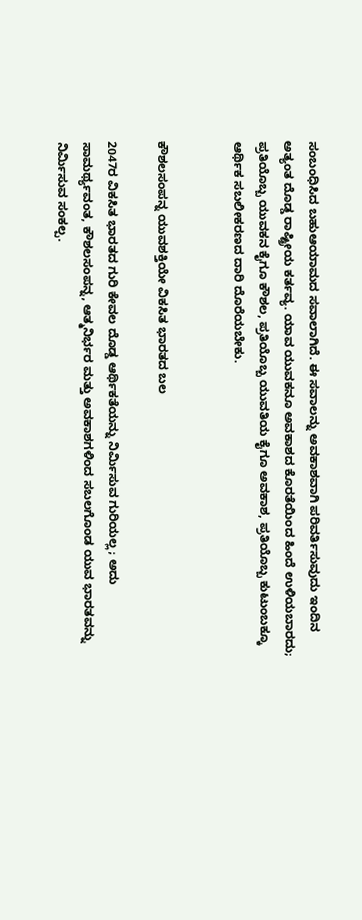ಸಂಬಂಧಿಸಿದ ಬಹುಆಯಾಮದ ಸವಾಲಾಗಿದೆ. ಈ ಸವಾಲನ್ನು ಅವಕಾಶವಾಗಿ ಪರಿವರ್ತಿಸುವುದು ಇಂದಿನ ಅತ್ಯಂತ ದೊಡ್ಡ ರಾಷ್ಟ್ರೀಯ ಕರ್ತವ್ಯ. ಯಾವ ಯುವಕನೂ ಅವಕಾಶದ ಕೊರತೆಯಿಂದ ಹಿಂದೆ ಉಳಿಯಬಾರದು; ಪ್ರತಿಯೊಬ್ಬ ಯುವಕನ ಕೈಗೂ ಕೌಶಲ, ಪ್ರತಿಯೊಬ್ಬ ಯುವತಿಯ ಕೈಗೂ ಅವಕಾಶ, ಪ್ರತಿಯೊಬ್ಬ ಕುಟುಂಬಕ್ಕೂ ಆರ್ಥಿಕ ಸಬಲೀಕರಣದ ದಾರಿ ದೊರೆಯಬೇಕು.


ಕೌಶಲಸಂಪನ್ನ ಯುವಶಕ್ತಿಯೇ ವಿಕಸಿತ ಭಾರತದ ಬಲ

2047ರ ವಿಕಸಿತ ಭಾರತದ ಗುರಿ ಕೇವಲ ದೊಡ್ಡ ಆರ್ಥಿಕತೆಯನ್ನು ನಿರ್ಮಿಸುವ ಗುರಿಯಲ್ಲ; ಅದು ಸಾಮರ್ಥ್ಯವಂತ, ಕೌಶಲಸಂಪನ್ನ, ಆತ್ಮನಿರ್ಭರ ಮತ್ತು ಅವಕಾಶಗಳಿಂದ ಸಬಲಗೊಂಡ ಯುವ ಭಾರತವನ್ನು ನಿರ್ಮಿಸುವ ಸಂಕಲ್ಪ.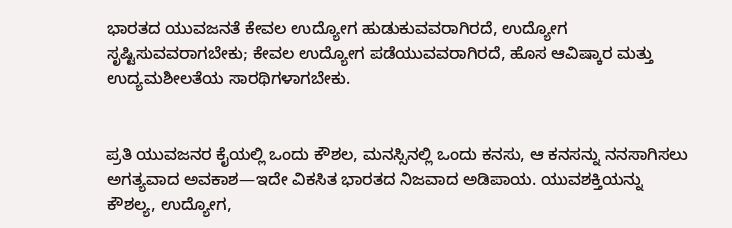ಭಾರತದ ಯುವಜನತೆ ಕೇವಲ ಉದ್ಯೋಗ ಹುಡುಕುವವರಾಗಿರದೆ, ಉದ್ಯೋಗ ಸೃಷ್ಟಿಸುವವರಾಗಬೇಕು; ಕೇವಲ ಉದ್ಯೋಗ ಪಡೆಯುವವರಾಗಿರದೆ, ಹೊಸ ಆವಿಷ್ಕಾರ ಮತ್ತು ಉದ್ಯಮಶೀಲತೆಯ ಸಾರಥಿಗಳಾಗಬೇಕು.


ಪ್ರತಿ ಯುವಜನರ ಕೈಯಲ್ಲಿ ಒಂದು ಕೌಶಲ, ಮನಸ್ಸಿನಲ್ಲಿ ಒಂದು ಕನಸು, ಆ ಕನಸನ್ನು ನನಸಾಗಿಸಲು ಅಗತ್ಯವಾದ ಅವಕಾಶ—ಇದೇ ವಿಕಸಿತ ಭಾರತದ ನಿಜವಾದ ಅಡಿಪಾಯ. ಯುವಶಕ್ತಿಯನ್ನು ಕೌಶಲ್ಯ, ಉದ್ಯೋಗ,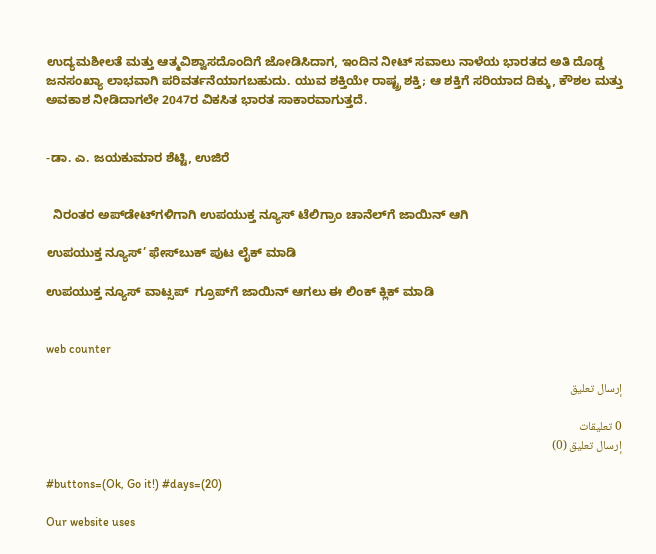ಉದ್ಯಮಶೀಲತೆ ಮತ್ತು ಆತ್ಮವಿಶ್ವಾಸದೊಂದಿಗೆ ಜೋಡಿಸಿದಾಗ, ಇಂದಿನ ನೀಟ್ ಸವಾಲು ನಾಳೆಯ ಭಾರತದ ಅತಿ ದೊಡ್ಡ ಜನಸಂಖ್ಯಾ ಲಾಭವಾಗಿ ಪರಿವರ್ತನೆಯಾಗಬಹುದು. ಯುವ ಶಕ್ತಿಯೇ ರಾಷ್ಟ್ರ ಶಕ್ತಿ; ಆ ಶಕ್ತಿಗೆ ಸರಿಯಾದ ದಿಕ್ಕು, ಕೌಶಲ ಮತ್ತು ಅವಕಾಶ ನೀಡಿದಾಗಲೇ 2047ರ ವಿಕಸಿತ ಭಾರತ ಸಾಕಾರವಾಗುತ್ತದೆ.


-ಡಾ. ಎ. ಜಯಕುಮಾರ ಶೆಟ್ಟಿ, ಉಜಿರೆ


  ನಿರಂತರ ಅಪ್‌ಡೇಟ್‌ಗಳಿಗಾಗಿ ಉಪಯುಕ್ತ ನ್ಯೂಸ್‌ ಟೆಲಿಗ್ರಾಂ ಚಾನೆಲ್‌ಗೆ ಜಾಯಿನ್‌ ಆಗಿ

ಉಪಯುಕ್ತ ನ್ಯೂಸ್‌’ ಫೇಸ್‌ಬುಕ್ ಪುಟ ಲೈಕ್ ಮಾಡಿ

ಉಪಯುಕ್ತ ನ್ಯೂಸ್‌ ವಾಟ್ಸಪ್‌  ಗ್ರೂಪ್‌ಗೆ ಜಾಯಿನ್ ಆಗಲು ಈ ಲಿಂಕ್ ಕ್ಲಿಕ್ ಮಾಡಿ


web counter

إرسال تعليق

0 تعليقات
إرسال تعليق (0)

#buttons=(Ok, Go it!) #days=(20)

Our website uses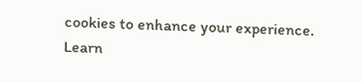cookies to enhance your experience. Learn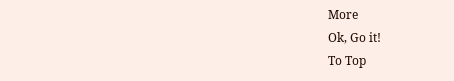More
Ok, Go it!
To Top